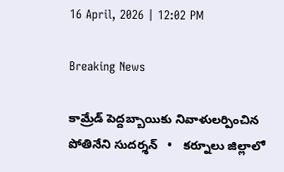16 April, 2026 | 12:02 PM

Breaking News

కామ్రేడ్ పెద్దబ్బాయికు నివాళులర్పించిన పోతినేని సుదర్శన్   •   కర్నూలు జిల్లాలో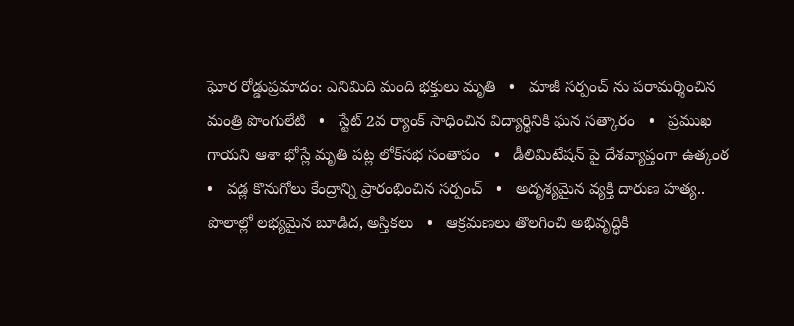ఘోర రోడ్డుప్రమాదం: ఎనిమిది మంది భక్తులు మృతి   •   మాజీ సర్పంచ్ ను పరామర్శించిన మంత్రి పొంగులేటి   •   స్టేట్ 2వ ర్యాంక్ సాధించిన విద్యార్థినికి ఘన సత్కారం   •   ప్రముఖ గాయని ఆశా భోస్లే మృతి పట్ల లోక్‌సభ సంతాపం   •   డీలిమిటేషన్ పై దేశవ్యాప్తంగా ఉత్కంఠ   •   వడ్ల కొనుగోలు కేంద్రాన్ని ప్రారంభించిన సర్పంచ్   •   అదృశ్యమైన వ్యక్తి దారుణ హత్య.. పొలాల్లో లభ్యమైన బూడిద, అస్తికలు   •   ఆక్రమణలు తొలగించి అభివృద్ధికి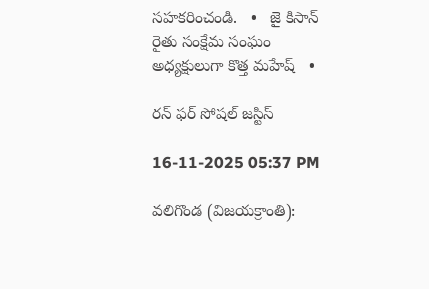సహకరించండి.   •   జై కిసాన్ రైతు సంక్షేమ సంఘం అధ్యక్షులుగా కొత్త మహేష్   •

రన్ ఫర్ సోషల్ జస్టిస్

16-11-2025 05:37 PM

వలిగొండ (విజయక్రాంతి):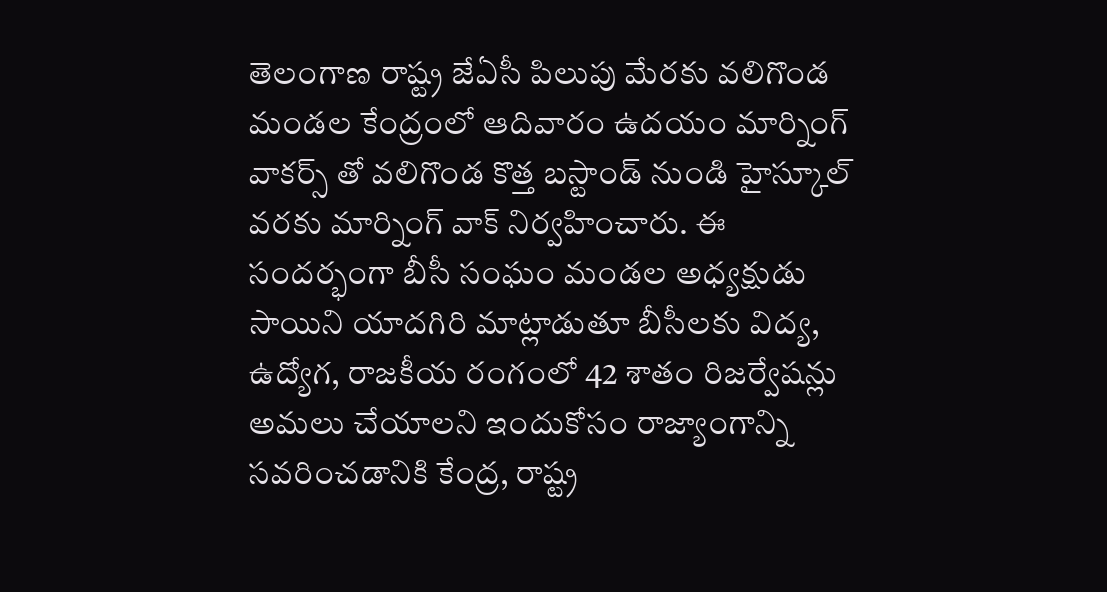తెలంగాణ రాష్ట్ర జేఏసీ పిలుపు మేరకు వలిగొండ మండల కేంద్రంలో ఆదివారం ఉదయం మార్నింగ్ వాకర్స్ తో వలిగొండ కొత్త బస్టాండ్ నుండి హైస్కూల్ వరకు మార్నింగ్ వాక్ నిర్వహించారు. ఈ సందర్భంగా బీసీ సంఘం మండల అధ్యక్షుడు సాయిని యాదగిరి మాట్లాడుతూ బీసీలకు విద్య, ఉద్యోగ, రాజకీయ రంగంలో 42 శాతం రిజర్వేషన్లు అమలు చేయాలని ఇందుకోసం రాజ్యాంగాన్ని సవరించడానికి కేంద్ర, రాష్ట్ర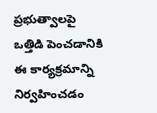ప్రభుత్వాలపై ఒత్తిడి పెంచడానికి ఈ కార్యక్రమాన్ని నిర్వహించడం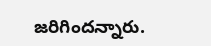జరిగిందన్నారు.